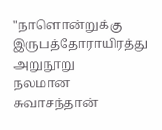"நாளொன்றுக்கு இருபத்தோராயிரத்து அறுநூறு
நலமான சுவாசந்தான்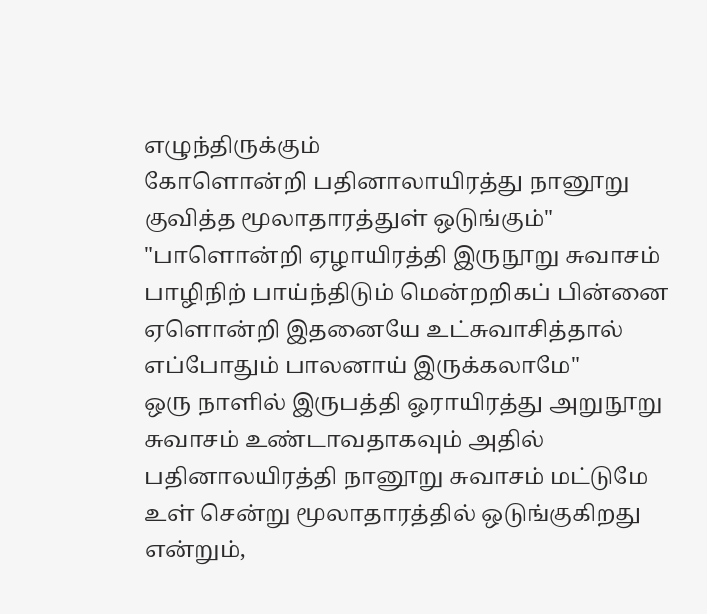எழுந்திருக்கும்
கோளொன்றி பதினாலாயிரத்து நானூறு
குவித்த மூலாதாரத்துள் ஒடுங்கும்"
"பாளொன்றி ஏழாயிரத்தி இருநூறு சுவாசம்
பாழிநிற் பாய்ந்திடும் மென்றறிகப் பின்னை
ஏளொன்றி இதனையே உட்சுவாசித்தால்
எப்போதும் பாலனாய் இருக்கலாமே"
ஒரு நாளில் இருபத்தி ஓராயிரத்து அறுநூறு சுவாசம் உண்டாவதாகவும் அதில் பதினாலயிரத்தி நானூறு சுவாசம் மட்டுமே உள் சென்று மூலாதாரத்தில் ஒடுங்குகிறது என்றும்,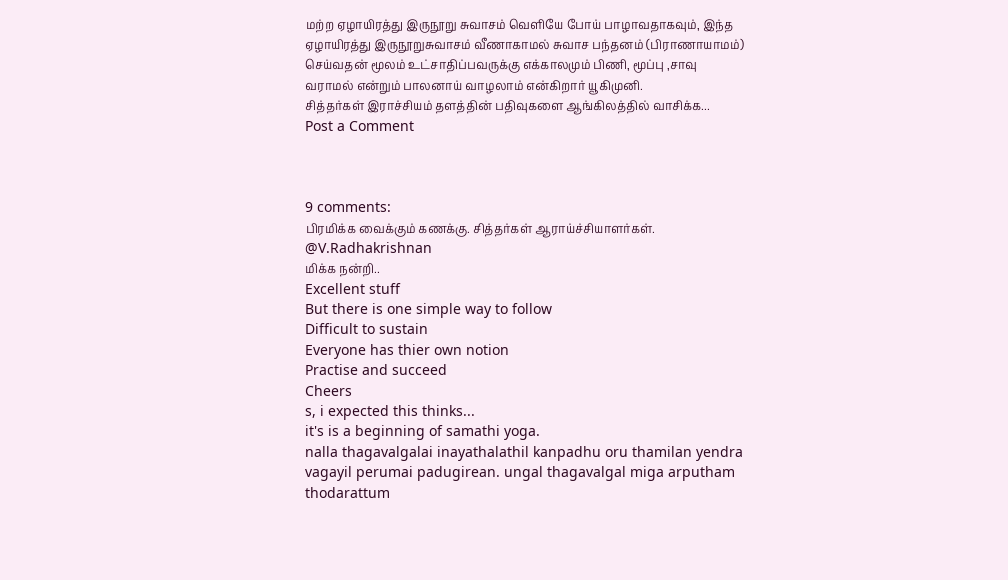மற்ற ஏழாயிரத்து இருநூறு சுவாசம் வெளியே போய் பாழாவதாகவும், இந்த ஏழாயிரத்து இருநூறுசுவாசம் வீணாகாமல் சுவாச பந்தனம் (பிராணாயாமம்) செய்வதன் மூலம் உட்சாதிப்பவருக்கு எக்காலமும் பிணி, மூப்பு ,சாவு வராமல் என்றும் பாலனாய் வாழலாம் என்கிறார் யூகிமுனி.
சித்தர்கள் இராச்சியம் தளத்தின் பதிவுகளை ஆங்கிலத்தில் வாசிக்க...
Post a Comment



9 comments:
பிரமிக்க வைக்கும் கணக்கு. சித்தர்கள் ஆராய்ச்சியாளர்கள்.
@V.Radhakrishnan
மிக்க நன்றி..
Excellent stuff
But there is one simple way to follow
Difficult to sustain
Everyone has thier own notion
Practise and succeed
Cheers
s, i expected this thinks...
it's is a beginning of samathi yoga.
nalla thagavalgalai inayathalathil kanpadhu oru thamilan yendra vagayil perumai padugirean. ungal thagavalgal miga arputham thodarattum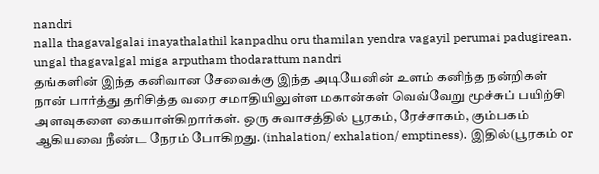nandri
nalla thagavalgalai inayathalathil kanpadhu oru thamilan yendra vagayil perumai padugirean. ungal thagavalgal miga arputham thodarattum nandri
தங்களின் இந்த கனிவான சேவைக்கு இந்த அடியேனின் உளம் கனிந்த நன்றிகள்
நான் பார்த்து தரிசித்த வரை சமாதியிலுள்ள மகான்கள் வெவ்வேறு மூச்சுப் பயிற்சி அளவுகளை கையாள்கிறார்கள். ஒரு சுவாசத்தில் பூரகம், ரேச்சாகம், கும்பகம் ஆகியவை நீண்ட நேரம் போகிறது. (inhalation/ exhalation/ emptiness). இதில்(பூரகம் or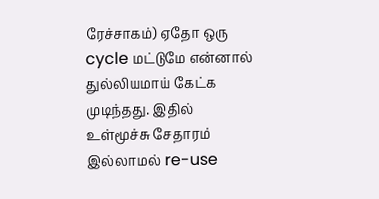ரேச்சாகம்) ஏதோ ஒரு cycle மட்டுமே என்னால் துல்லியமாய் கேட்க முடிந்தது. இதில் உள்மூச்சு சேதாரம் இல்லாமல் re-use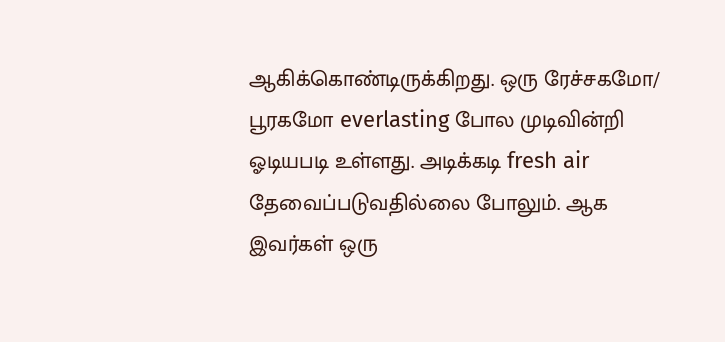ஆகிக்கொண்டிருக்கிறது. ஒரு ரேச்சகமோ/ பூரகமோ everlasting போல முடிவின்றி ஓடியபடி உள்ளது. அடிக்கடி fresh air தேவைப்படுவதில்லை போலும். ஆக இவர்கள் ஒரு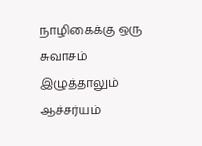நாழிகைக்கு ஒரு சுவாசம் இழுத்தாலும் ஆச்சர்யம்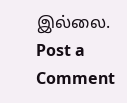இல்லை.
Post a Comment